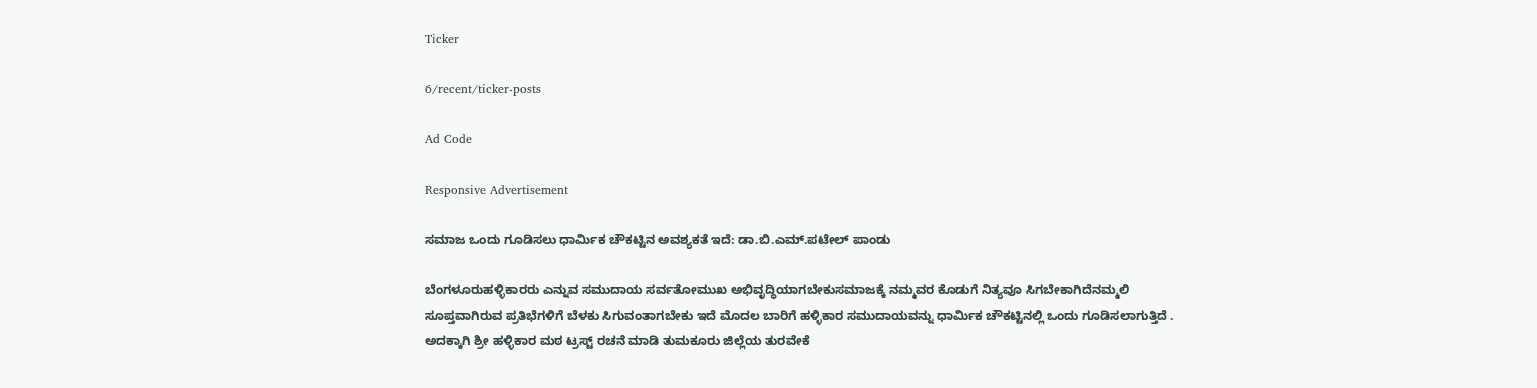Ticker

6/recent/ticker-posts

Ad Code

Responsive Advertisement

ಸಮಾಜ ಒಂದು ಗೂಡಿಸಲು ಧಾರ್ಮಿಕ ಚೌಕಟ್ಟಿನ ಅವಶ್ಯಕತೆ ಇದೆ: ಡಾ.ಬಿ.ಎಮ್‌.ಪಟೇಲ್‌ ಪಾಂಡು

ಬೆಂಗಳೂರುಹಳ್ಳಿಕಾರರು ಎನ್ನುವ ಸಮುದಾಯ ಸರ್ವತೋಮುಖ ಅಭಿವೃದ್ಧಿಯಾಗಬೇಕುಸಮಾಜಕ್ಕೆ ನಮ್ಮವರ ಕೊಡುಗೆ ನಿತ್ಯವೂ ಸಿಗಬೇಕಾಗಿದೆನಮ್ಮಲಿ ಸೂಪ್ತವಾಗಿರುವ ಪ್ರತಿಭೆಗಳಿಗೆ ಬೆಳಕು ಸಿಗುವಂತಾಗಬೇಕು ಇದೆ ಮೊದಲ ಬಾರಿಗೆ ಹಳ್ಳಿಕಾರ ಸಮುದಾಯವನ್ನು ಧಾರ್ಮಿಕ ಚೌಕಟ್ಟಿನಲ್ಲಿ ಒಂದು ಗೂಡಿಸಲಾಗುತ್ತಿದೆ . ಅದಕ್ಕಾಗಿ ಶ್ರೀ ಹಳ್ಳಿಕಾರ ಮಠ ಟ್ರಸ್ಟ್‌ ರಚನೆ ಮಾಡಿ ತುಮಕೂರು ಜಿಲ್ಲೆಯ ತುರವೇಕೆ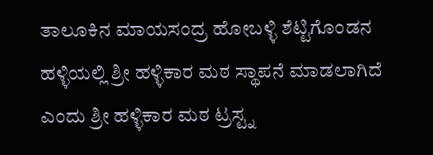ತಾಲೂಕಿನ ಮಾಯಸಂದ್ರ ಹೋಬಳ್ಳಿ ಶೆಟ್ಟಿಗೊಂಡನ ಹಳ್ಳಿಯಲ್ಲಿ ಶ್ರೀ ಹಳ್ಳಿಕಾರ ಮಠ ಸ್ಥಾಪನೆ ಮಾಡಲಾಗಿದೆ ಎಂದು ಶ್ರೀ ಹಳ್ಳಿಕಾರ ಮಠ ಟ್ರಸ್ಟ್ನ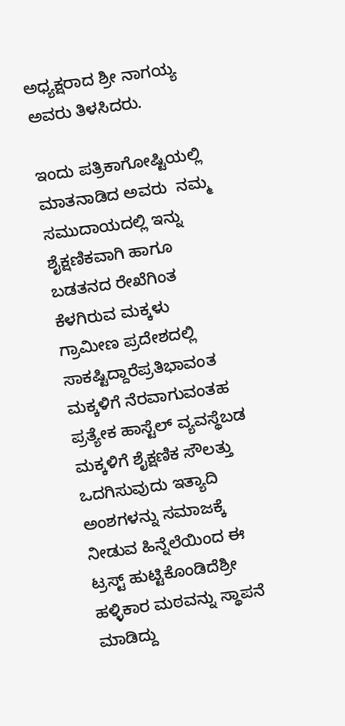ಅಧ್ಯಕ್ಷರಾದ ಶ್ರೀ ನಾಗಯ್ಯ ಅವರು ತಿಳಸಿದರು.

ಇಂದು ಪತ್ರಿಕಾಗೋಷ್ಟಿಯಲ್ಲಿ ಮಾತನಾಡಿದ ಅವರು  ನಮ್ಮ ಸಮುದಾಯದಲ್ಲಿ ಇನ್ನು ಶೈಕ್ಷಣಿಕವಾಗಿ ಹಾಗೂ ಬಡತನದ ರೇಖೆಗಿಂತ ಕೆಳಗಿರುವ ಮಕ್ಕಳು ಗ್ರಾಮೀಣ ಪ್ರದೇಶದಲ್ಲಿ ಸಾಕಷ್ಟಿದ್ದಾರೆಪ್ರತಿಭಾವಂತ ಮಕ್ಕಳಿಗೆ ನೆರವಾಗುವಂತಹ ಪ್ರತ್ಯೇಕ ಹಾಸ್ಟೆಲ್ ವ್ಯವಸ್ಥೆಬಡ ಮಕ್ಕಳಿಗೆ ಶೈಕ್ಷಣಿಕ ಸೌಲತ್ತು ಒದಗಿಸುವುದು ಇತ್ಯಾದಿ ಅಂಶಗಳನ್ನು ಸಮಾಜಕ್ಕೆ ನೀಡುವ ಹಿನ್ನೆಲೆಯಿಂದ ಈ ಟ್ರಸ್ಟ್‌ ಹುಟ್ಟಿಕೊಂಡಿದೆಶ್ರೀ ಹಳ್ಳಿಕಾರ ಮಠವನ್ನು ಸ್ಥಾಪನೆ ಮಾಡಿದ್ದು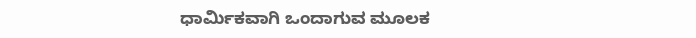ಧಾರ್ಮಿಕವಾಗಿ ಒಂದಾಗುವ ಮೂಲಕ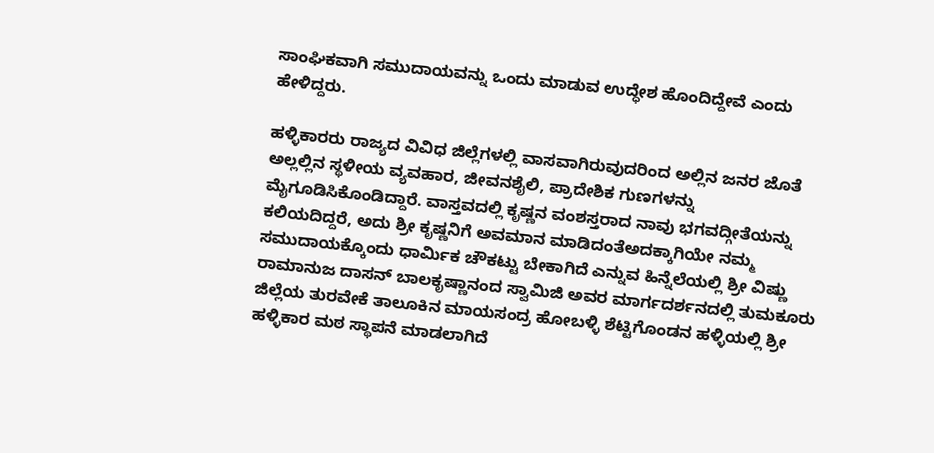ಸಾಂಘಿಕವಾಗಿ ಸಮುದಾಯವನ್ನು ಒಂದು ಮಾಡುವ ಉದ್ಧೇಶ ಹೊಂದಿದ್ದೇವೆ ಎಂದು ಹೇಳಿದ್ದರು.

ಹಳ್ಳಿಕಾರರು ರಾಜ್ಯದ ವಿವಿಧ ಜಿಲ್ಲೆಗಳಲ್ಲಿ ವಾಸವಾಗಿರುವುದರಿಂದ ಅಲ್ಲಿನ ಜನರ ಜೊತೆ ಅಲ್ಲಲ್ಲಿನ ಸ್ಥಳೀಯ ವ್ಯವಹಾರ, ಜೀವನಶೈಲಿ, ಪ್ರಾದೇಶಿಕ ಗುಣಗಳನ್ನು ಮೈಗೂಡಿಸಿಕೊಂಡಿದ್ದಾರೆ. ವಾಸ್ತವದಲ್ಲಿ ಕೃಷ್ಣನ ವಂಶಸ್ತರಾದ ನಾವು ಭಗವದ್ಗೀತೆಯನ್ನು ಕಲಿಯದಿದ್ದರೆ, ಅದು ಶ್ರೀ ಕೃಷ್ಣನಿಗೆ ಅವಮಾನ ಮಾಡಿದಂತೆಅದಕ್ಕಾಗಿಯೇ ನಮ್ಮ ಸಮುದಾಯಕ್ಕೊಂದು ಧಾರ್ಮಿಕ ಚೌಕಟ್ಟು ಬೇಕಾಗಿದೆ ಎನ್ನುವ ಹಿನ್ನೆಲೆಯಲ್ಲಿ ಶ್ರೀ ವಿಷ್ಣು ರಾಮಾನುಜ ದಾಸನ್‌ ಬಾಲಕೃಷ್ಣಾನಂದ ಸ್ವಾಮಿಜಿ ಅವರ ಮಾರ್ಗದರ್ಶನದಲ್ಲಿ ತುಮಕೂರು ಜಿಲ್ಲೆಯ ತುರವೇಕೆ ತಾಲೂಕಿನ ಮಾಯಸಂದ್ರ ಹೋಬಳ್ಳಿ ಶೆಟ್ಟಿಗೊಂಡನ ಹಳ್ಳಿಯಲ್ಲಿ ಶ್ರೀ ಹಳ್ಳಿಕಾರ ಮಠ ಸ್ಥಾಪನೆ ಮಾಡಲಾಗಿದೆ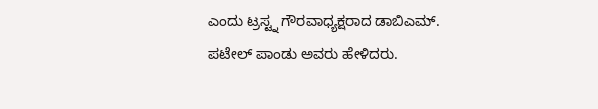ಎಂದು ಟ್ರಸ್ಟ್ನ ಗೌರವಾಧ್ಯಕ್ಷರಾದ ಡಾಬಿಎಮ್‌. ಪಟೇಲ್‌ ಪಾಂಡು ಅವರು ಹೇಳಿದರು.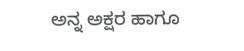ಅನ್ನ ಅಕ್ಷರ ಹಾಗೂ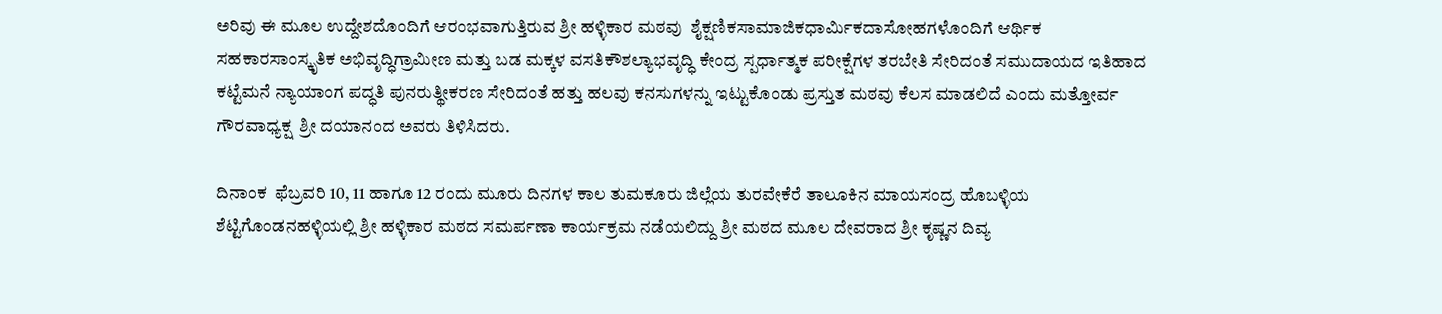ಅರಿವು ಈ ಮೂಲ ಉದ್ದೇಶದೊಂದಿಗೆ ಆರಂಭವಾಗುತ್ತಿರುವ ಶ್ರೀ ಹಳ್ಳಿಕಾರ ಮಠವು  ಶೈಕ್ಷಣಿಕಸಾಮಾಜಿಕಧಾರ್ಮಿಕದಾಸೋಹಗಳೊಂದಿಗೆ ಆರ್ಥಿಕ ಸಹಕಾರಸಾಂಸ್ಕೃತಿಕ ಅಭಿವೃದ್ಧಿಗ್ರಾಮೀಣ ಮತ್ತು ಬಡ ಮಕ್ಕಳ ವಸತಿಕೌಶಲ್ಯಾಭವೃದ್ಧಿ ಕೇಂದ್ರ ಸ್ಪರ್ಧಾತ್ಮಕ ಪರೀಕ್ಷೆಗಳ ತರಬೇತಿ ಸೇರಿದಂತೆ ಸಮುದಾಯದ ಇತಿಹಾದ ಕಟ್ಟೆಮನೆ ನ್ಯಾಯಾಂಗ ಪದ್ಧತಿ ಪುನರುತ್ಥೀಕರಣ ಸೇರಿದಂತೆ ಹತ್ತು ಹಲವು ಕನಸುಗಳನ್ನು ಇಟ್ಟುಕೊಂಡು ಪ್ರಸ್ತುತ ಮಠವು ಕೆಲಸ ಮಾಡಲಿದೆ ಎಂದು ಮತ್ತೋರ್ವ ಗೌರವಾಧ್ಯಕ್ಷ  ಶ್ರೀ ದಯಾನಂದ ಅವರು ತಿಳಿಸಿದರು.

ದಿನಾಂಕ  ಫೆಬ್ರವರಿ 10, 11 ಹಾಗೂ 12 ರಂದು ಮೂರು ದಿನಗಳ ಕಾಲ ತುಮಕೂರು ಜಿಲ್ಲೆಯ ತುರವೇಕೆರೆ ತಾಲೂಕಿನ ಮಾಯಸಂದ್ರ ಹೊಬಳ್ಳಿಯ ಶೆಟ್ಟಿಗೊಂಡನಹಳ್ಳಿಯಲ್ಲಿ ಶ್ರೀ ಹಳ್ಳಿಕಾರ ಮಠದ ಸಮರ್ಪಣಾ ಕಾರ್ಯಕ್ರಮ ನಡೆಯಲಿದ್ದು ಶ್ರೀ ಮಠದ ಮೂಲ ದೇವರಾದ ಶ್ರೀ ಕೃಷ್ಣನ ದಿವ್ಯ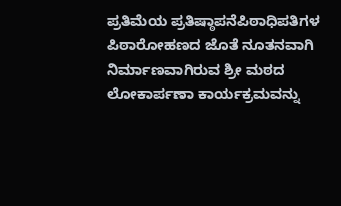ಪ್ರತಿಮೆಯ ಪ್ರತಿಷ್ಠಾಪನೆಪಿಠಾಧಿಪತಿಗಳ ಪಿಠಾರೋಹಣದ ಜೊತೆ ನೂತನವಾಗಿ ನಿರ್ಮಾಣವಾಗಿರುವ ಶ್ರೀ ಮಠದ ಲೋಕಾರ್ಪಣಾ ಕಾರ್ಯಕ್ರಮವನ್ನು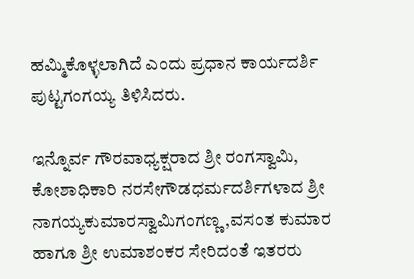ಹಮ್ಮಿಕೊಳ್ಳಲಾಗಿದೆ ಎಂದು ಪ್ರಧಾನ ಕಾರ್ಯದರ್ಶಿ ಪುಟ್ಟಗಂಗಯ್ಯ ತಿಳಿಸಿದರು.

ಇನ್ನೊರ್ವ ಗೌರವಾಧ್ಯಕ್ಷರಾದ ಶ್ರೀ ರಂಗಸ್ವಾಮಿ,  ಕೋಶಾಧಿಕಾರಿ ನರಸೇಗೌಡಧರ್ಮದರ್ಶಿಗಳಾದ ಶ್ರೀ ನಾಗಯ್ಯಕುಮಾರಸ್ವಾಮಿಗಂಗಣ್ಣ ,ವಸಂತ ಕುಮಾರ ಹಾಗೂ ಶ್ರೀ ಉಮಾಶಂಕರ ಸೇರಿದಂತೆ ಇತರರು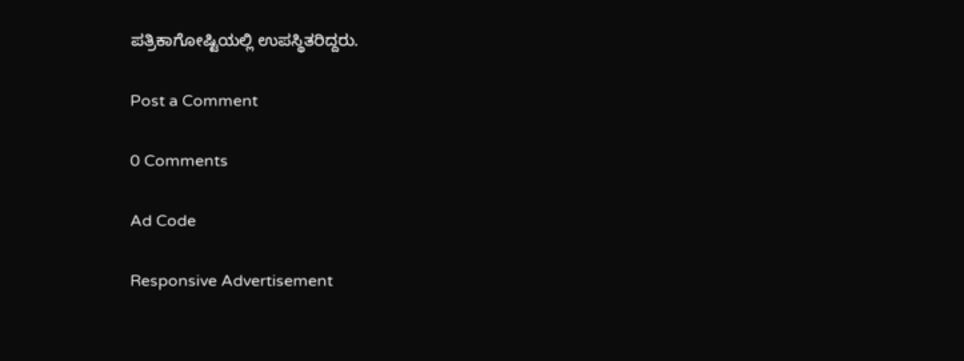ಪತ್ರಿಕಾಗೋಷ್ಟಿಯಲ್ಲಿ ಉಪಸ್ಥಿತರಿದ್ದರು.

Post a Comment

0 Comments

Ad Code

Responsive Advertisement